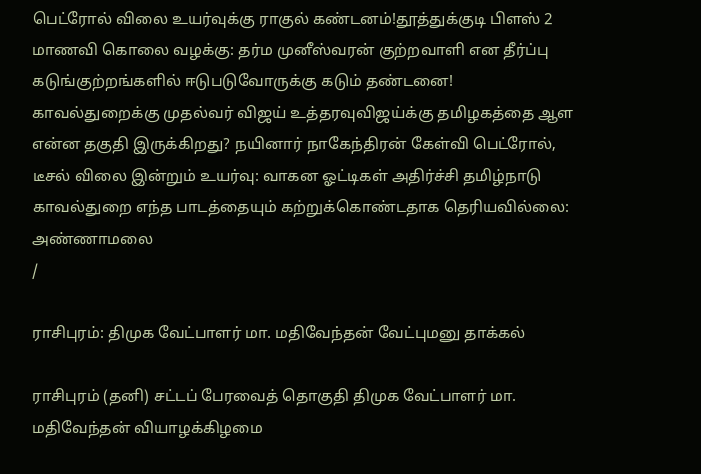பெட்ரோல் விலை உயர்வுக்கு ராகுல் கண்டனம்!தூத்துக்குடி பிளஸ் 2 மாணவி கொலை வழக்கு: தர்ம முனீஸ்வரன் குற்றவாளி என தீர்ப்பு கடுங்குற்றங்களில் ஈடுபடுவோருக்கு கடும் தண்டனை! காவல்துறைக்கு முதல்வர் விஜய் உத்தரவுவிஜய்க்கு தமிழகத்தை ஆள என்ன தகுதி இருக்கிறது? நயினார் நாகேந்திரன் கேள்வி பெட்ரோல், டீசல் விலை இன்றும் உயர்வு: வாகன ஓட்டிகள் அதிர்ச்சி தமிழ்நாடு காவல்துறை எந்த பாடத்தையும் கற்றுக்கொண்டதாக தெரியவில்லை: அண்ணாமலை
/

ராசிபுரம்: திமுக வேட்பாளர் மா. மதிவேந்தன் வேட்புமனு தாக்கல்

ராசிபுரம் (தனி) சட்டப் பேரவைத் தொகுதி திமுக வேட்பாளர் மா. மதிவேந்தன் வியாழக்கிழமை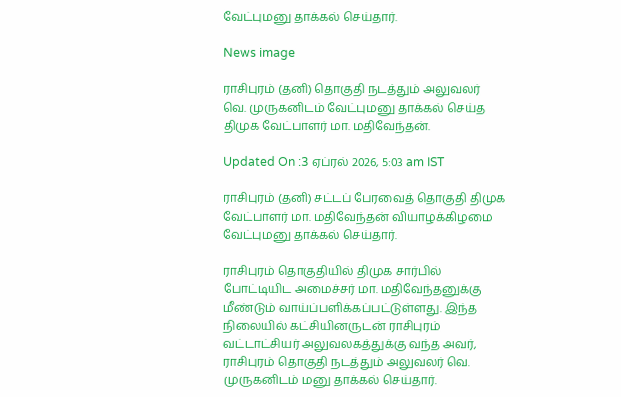வேட்புமனு தாக்கல் செய்தார்.

News image

ராசிபுரம் (தனி) தொகுதி நடத்தும் அலுவலர் வெ. முருகனிடம் வேட்புமனு தாக்கல் செய்த திமுக வேட்பாளர் மா. மதிவேந்தன்.

Updated On :3 ஏப்ரல் 2026, 5:03 am IST

ராசிபுரம் (தனி) சட்டப் பேரவைத் தொகுதி திமுக வேட்பாளர் மா. மதிவேந்தன் வியாழக்கிழமை வேட்புமனு தாக்கல் செய்தார்.

ராசிபுரம் தொகுதியில் திமுக சார்பில் போட்டியிட அமைச்சர் மா. மதிவேந்தனுக்கு மீண்டும் வாய்ப்பளிக்கப்பட்டுள்ளது. இந்த நிலையில் கட்சியினருடன் ராசிபுரம் வட்டாட்சியர் அலுவலகத்துக்கு வந்த அவர், ராசிபுரம் தொகுதி நடத்தும் அலுவலர் வெ. முருகனிடம் மனு தாக்கல் செய்தார்.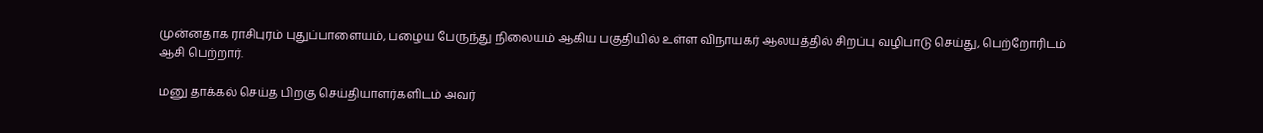முன்னதாக ராசிபுரம் புதுப்பாளையம், பழைய பேருந்து நிலையம் ஆகிய பகுதியில் உள்ள விநாயகர் ஆலயத்தில் சிறப்பு வழிபாடு செய்து, பெற்றோரிடம் ஆசி பெற்றார்.

மனு தாக்கல் செய்த பிறகு செய்தியாளர்களிடம் அவர்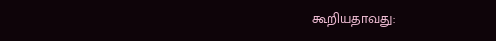கூறியதாவது: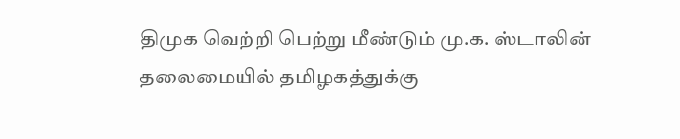திமுக வெற்றி பெற்று மீண்டும் மு.க. ஸ்டாலின் தலைமையில் தமிழகத்துக்கு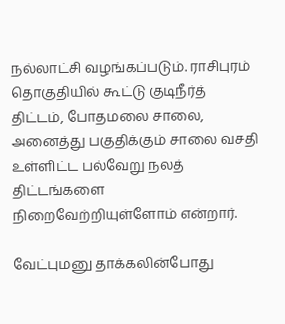நல்லாட்சி வழங்கப்படும். ராசிபுரம் தொகுதியில் கூட்டு குடிநீர்த் திட்டம், போதமலை சாலை, அனைத்து பகுதிக்கும் சாலை வசதி உள்ளிட்ட பல்வேறு நலத் திட்டங்களை நிறைவேற்றியுள்ளோம் என்றார்.

வேட்புமனு தாக்கலின்போது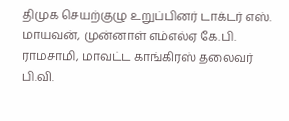திமுக செயற்குழு உறுப்பினர் டாக்டர் எஸ். மாயவன், முன்னாள் எம்எல்ஏ கே.பி. ராமசாமி, மாவட்ட காங்கிரஸ் தலைவர் பி.வி.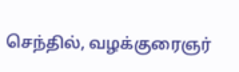செந்தில், வழக்குரைஞர்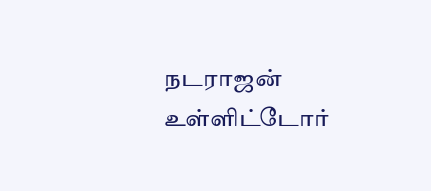நடராஜன் உள்ளிட்டோர்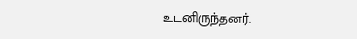உடனிருந்தனர்.